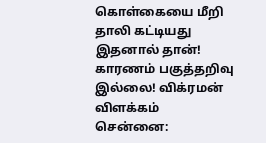கொள்கையை மீறி தாலி கட்டியது இதனால் தான்! காரணம் பகுத்தறிவு இல்லை! விக்ரமன் விளக்கம்
சென்னை: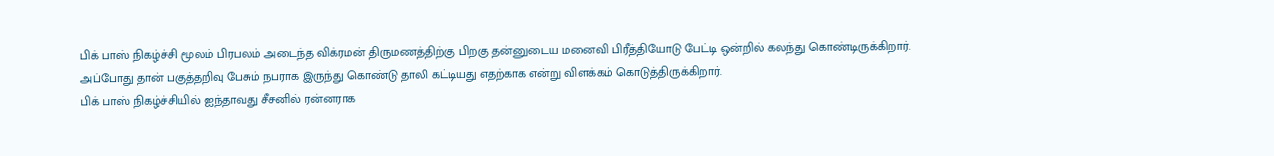பிக் பாஸ் நிகழ்ச்சி மூலம் பிரபலம் அடைந்த விக்ரமன் திருமணத்திற்கு பிறகு தன்னுடைய மனைவி பிரீத்தியோடு பேட்டி ஒன்றில் கலந்து கொண்டிருக்கிறார். அப்போது தான் பகுத்தறிவு பேசும் நபராக இருந்து கொண்டு தாலி கட்டியது எதற்காக என்று விளக்கம் கொடுத்திருக்கிறார்.
பிக் பாஸ் நிகழ்ச்சியில் ஐந்தாவது சீசனில் ரன்னராக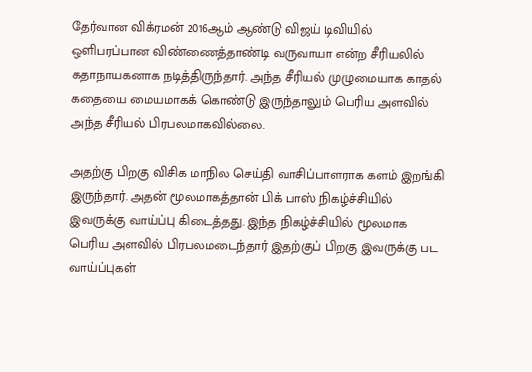தேர்வான விக்ரமன் 2016ஆம் ஆண்டு விஜய் டிவியில் ஒளிபரப்பான விண்ணைத்தாண்டி வருவாயா என்ற சீரியலில் கதாநாயகனாக நடித்திருந்தார். அந்த சீரியல் முழுமையாக காதல் கதையை மையமாகக் கொண்டு இருந்தாலும் பெரிய அளவில் அந்த சீரியல் பிரபலமாகவில்லை.

அதற்கு பிறகு விசிக மாநில செய்தி வாசிப்பாளராக களம் இறங்கி இருந்தார். அதன் மூலமாகத்தான் பிக் பாஸ் நிகழ்ச்சியில் இவருக்கு வாய்ப்பு கிடைத்தது. இந்த நிகழ்ச்சியில் மூலமாக பெரிய அளவில் பிரபலமடைந்தார் இதற்குப் பிறகு இவருக்கு பட வாய்ப்புகள்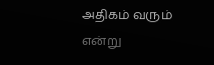அதிகம் வரும் என்று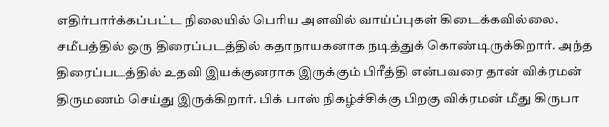எதிர்பார்க்கப்பட்ட நிலையில் பெரிய அளவில் வாய்ப்புகள் கிடைக்கவில்லை.
சமீபத்தில் ஒரு திரைப்படத்தில் கதாநாயகனாக நடித்துக் கொண்டிருக்கிறார். அந்த திரைப்படத்தில் உதவி இயக்குனராக இருக்கும் பிரீத்தி என்பவரை தான் விக்ரமன் திருமணம் செய்து இருக்கிறார். பிக் பாஸ் நிகழ்ச்சிக்கு பிறகு விக்ரமன் மீது கிருபா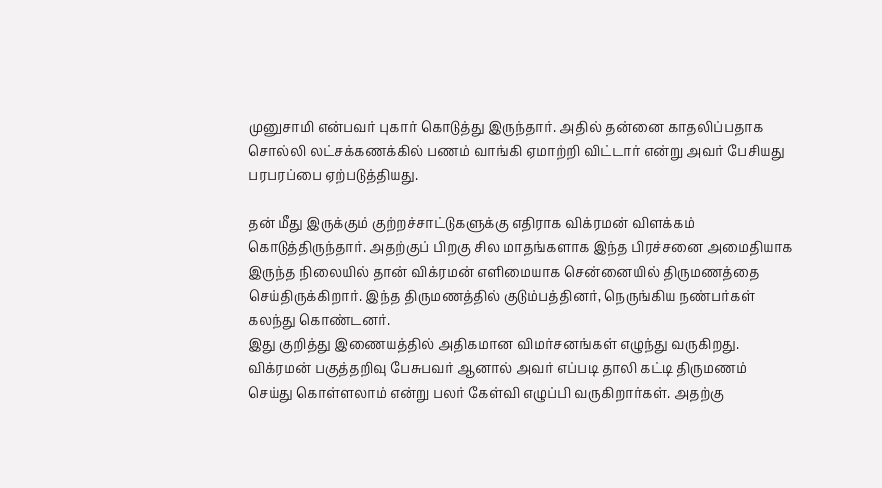முனுசாமி என்பவர் புகார் கொடுத்து இருந்தார். அதில் தன்னை காதலிப்பதாக சொல்லி லட்சக்கணக்கில் பணம் வாங்கி ஏமாற்றி விட்டார் என்று அவர் பேசியது பரபரப்பை ஏற்படுத்தியது.

தன் மீது இருக்கும் குற்றச்சாட்டுகளுக்கு எதிராக விக்ரமன் விளக்கம் கொடுத்திருந்தார். அதற்குப் பிறகு சில மாதங்களாக இந்த பிரச்சனை அமைதியாக இருந்த நிலையில் தான் விக்ரமன் எளிமையாக சென்னையில் திருமணத்தை செய்திருக்கிறார். இந்த திருமணத்தில் குடும்பத்தினர், நெருங்கிய நண்பர்கள் கலந்து கொண்டனர்.
இது குறித்து இணையத்தில் அதிகமான விமர்சனங்கள் எழுந்து வருகிறது. விக்ரமன் பகுத்தறிவு பேசுபவர் ஆனால் அவர் எப்படி தாலி கட்டி திருமணம் செய்து கொள்ளலாம் என்று பலர் கேள்வி எழுப்பி வருகிறார்கள். அதற்கு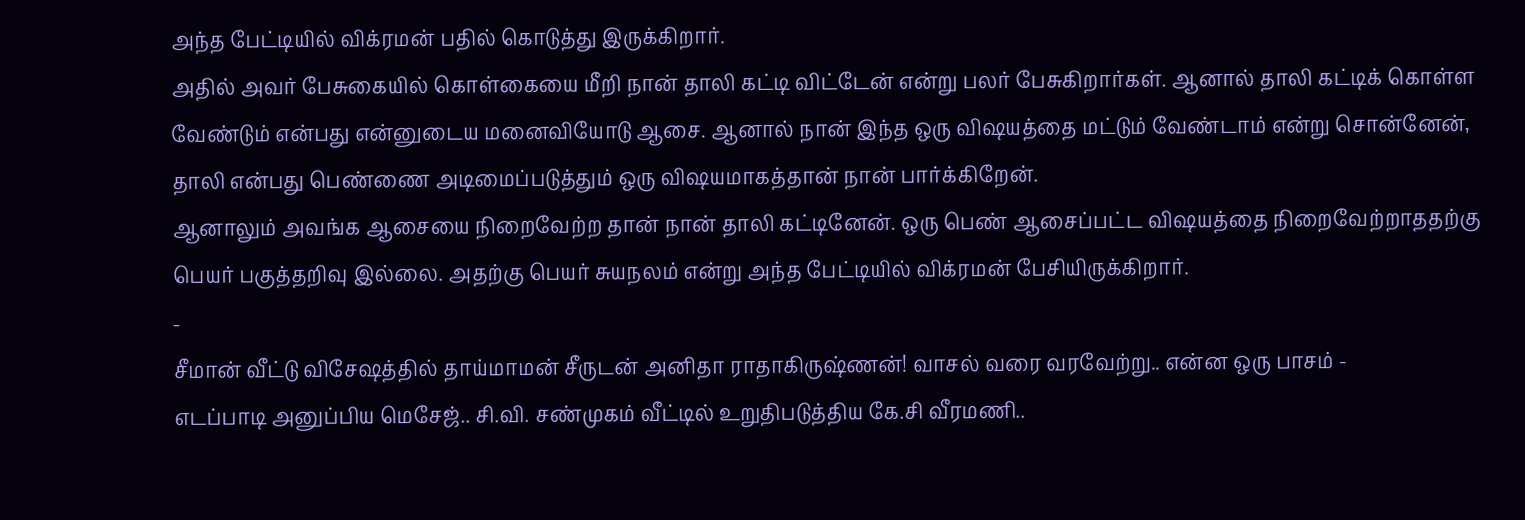அந்த பேட்டியில் விக்ரமன் பதில் கொடுத்து இருக்கிறார்.
அதில் அவர் பேசுகையில் கொள்கையை மீறி நான் தாலி கட்டி விட்டேன் என்று பலர் பேசுகிறார்கள். ஆனால் தாலி கட்டிக் கொள்ள வேண்டும் என்பது என்னுடைய மனைவியோடு ஆசை. ஆனால் நான் இந்த ஒரு விஷயத்தை மட்டும் வேண்டாம் என்று சொன்னேன், தாலி என்பது பெண்ணை அடிமைப்படுத்தும் ஒரு விஷயமாகத்தான் நான் பார்க்கிறேன்.
ஆனாலும் அவங்க ஆசையை நிறைவேற்ற தான் நான் தாலி கட்டினேன். ஒரு பெண் ஆசைப்பட்ட விஷயத்தை நிறைவேற்றாததற்கு பெயர் பகுத்தறிவு இல்லை. அதற்கு பெயர் சுயநலம் என்று அந்த பேட்டியில் விக்ரமன் பேசியிருக்கிறார்.
-
சீமான் வீட்டு விசேஷத்தில் தாய்மாமன் சீருடன் அனிதா ராதாகிருஷ்ணன்! வாசல் வரை வரவேற்று.. என்ன ஒரு பாசம் -
எடப்பாடி அனுப்பிய மெசேஜ்.. சி.வி. சண்முகம் வீட்டில் உறுதிபடுத்திய கே.சி வீரமணி..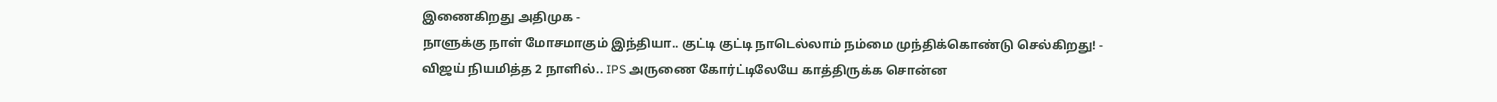இணைகிறது அதிமுக -
நாளுக்கு நாள் மோசமாகும் இந்தியா.. குட்டி குட்டி நாடெல்லாம் நம்மை முந்திக்கொண்டு செல்கிறது! -
விஜய் நியமித்த 2 நாளில்.. IPS அருணை கோர்ட்டிலேயே காத்திருக்க சொன்ன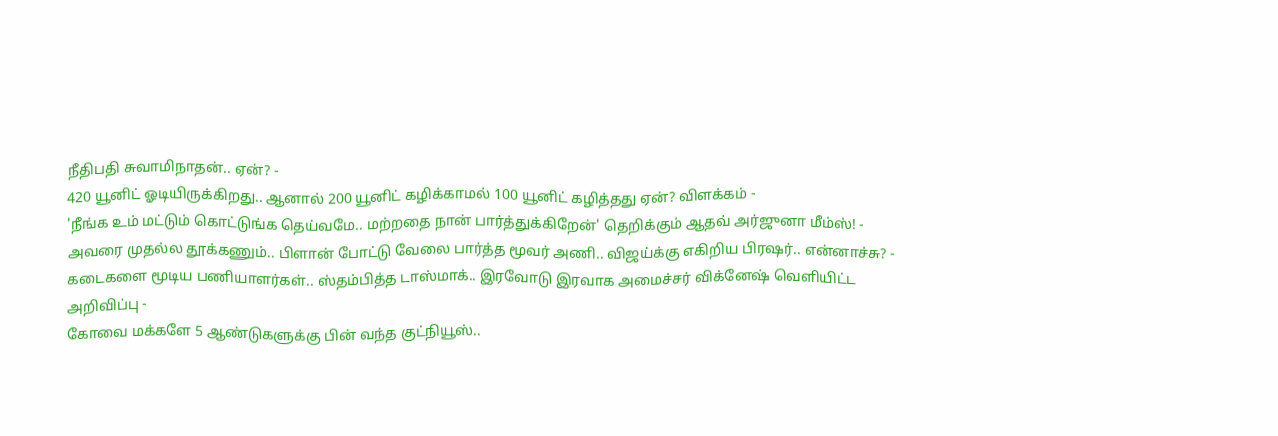நீதிபதி சுவாமிநாதன்.. ஏன்? -
420 யூனிட் ஓடியிருக்கிறது.. ஆனால் 200 யூனிட் கழிக்காமல் 100 யூனிட் கழித்தது ஏன்? விளக்கம் -
'நீங்க உம் மட்டும் கொட்டுங்க தெய்வமே.. மற்றதை நான் பார்த்துக்கிறேன்' தெறிக்கும் ஆதவ் அர்ஜுனா மீம்ஸ்! -
அவரை முதல்ல தூக்கணும்.. பிளான் போட்டு வேலை பார்த்த மூவர் அணி.. விஜய்க்கு எகிறிய பிரஷர்.. என்னாச்சு? -
கடைகளை மூடிய பணியாளர்கள்.. ஸ்தம்பித்த டாஸ்மாக்.. இரவோடு இரவாக அமைச்சர் விக்னேஷ் வெளியிட்ட அறிவிப்பு -
கோவை மக்களே 5 ஆண்டுகளுக்கு பின் வந்த குட்நியூஸ்..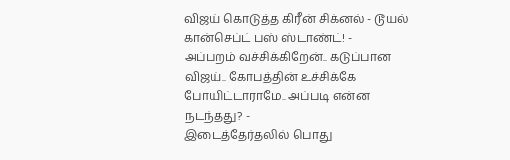விஜய் கொடுத்த கிரீன் சிக்னல் - டூயல் கான்செப்ட் பஸ் ஸ்டாண்ட்! -
அப்பறம் வச்சிக்கிறேன்.. கடுப்பான விஜய்.. கோபத்தின் உச்சிக்கே போயிட்டாராமே.. அப்படி என்ன நடந்தது? -
இடைத்தேர்தலில் பொது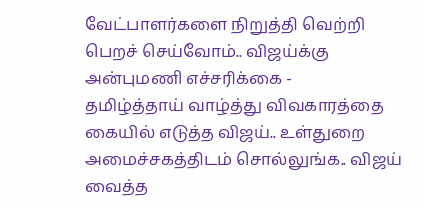வேட்பாளர்களை நிறுத்தி வெற்றி பெறச் செய்வோம்.. விஜய்க்கு அன்புமணி எச்சரிக்கை -
தமிழ்த்தாய் வாழ்த்து விவகாரத்தை கையில் எடுத்த விஜய்.. உள்துறை அமைச்சகத்திடம் சொல்லுங்க.. விஜய் வைத்த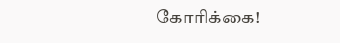கோரிக்கை!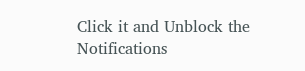Click it and Unblock the Notifications